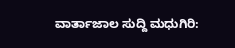ವಾರ್ತಾಜಾಲ ಸುದ್ದಿ ಮಧುಗಿರಿ: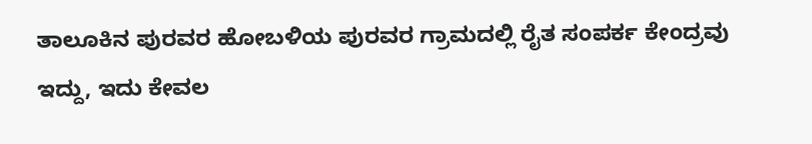ತಾಲೂಕಿನ ಪುರವರ ಹೋಬಳಿಯ ಪುರವರ ಗ್ರಾಮದಲ್ಲಿ ರೈತ ಸಂಪರ್ಕ ಕೇಂದ್ರವು ಇದ್ದು, ಇದು ಕೇವಲ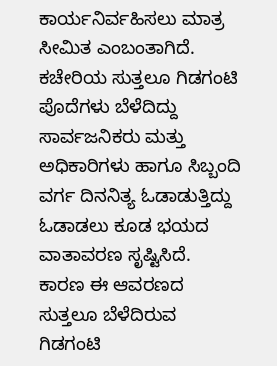ಕಾರ್ಯನಿರ್ವಹಿಸಲು ಮಾತ್ರ ಸೀಮಿತ ಎಂಬಂತಾಗಿದೆ. ಕಚೇರಿಯ ಸುತ್ತಲೂ ಗಿಡಗಂಟಿ ಪೊದೆಗಳು ಬೆಳೆದಿದ್ದು ಸಾರ್ವಜನಿಕರು ಮತ್ತು ಅಧಿಕಾರಿಗಳು ಹಾಗೂ ಸಿಬ್ಬಂದಿ ವರ್ಗ ದಿನನಿತ್ಯ ಓಡಾಡುತ್ತಿದ್ದು ಓಡಾಡಲು ಕೂಡ ಭಯದ ವಾತಾವರಣ ಸೃಷ್ಟಿಸಿದೆ.
ಕಾರಣ ಈ ಆವರಣದ ಸುತ್ತಲೂ ಬೆಳೆದಿರುವ ಗಿಡಗಂಟಿ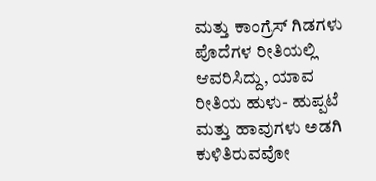ಮತ್ತು ಕಾಂಗ್ರೆಸ್ ಗಿಡಗಳು ಪೊದೆಗಳ ರೀತಿಯಲ್ಲಿ ಆವರಿಸಿದ್ದು, ಯಾವ ರೀತಿಯ ಹುಳು- ಹುಪ್ಪಟೆ ಮತ್ತು ಹಾವುಗಳು ಅಡಗಿ ಕುಳಿತಿರುವವೋ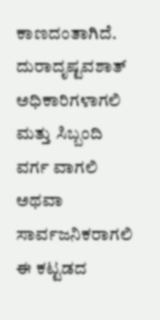ಕಾಣದಂತಾಗಿದೆ. ದುರಾದೃಷ್ಟವಶಾತ್ ಅಧಿಕಾರಿಗಳಾಗಲಿ ಮತ್ತು ಸಿಬ್ಬಂದಿ ವರ್ಗ ವಾಗಲಿ ಅಥವಾ ಸಾರ್ವಜನಿಕರಾಗಲಿ ಈ ಕಟ್ಟಡದ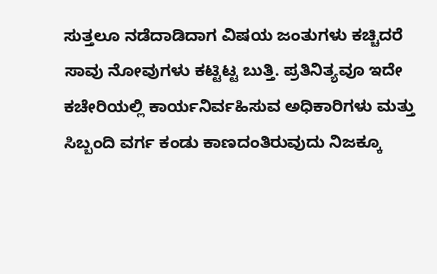ಸುತ್ತಲೂ ನಡೆದಾಡಿದಾಗ ವಿಷಯ ಜಂತುಗಳು ಕಚ್ಚಿದರೆ ಸಾವು ನೋವುಗಳು ಕಟ್ಟಿಟ್ಟ ಬುತ್ತಿ. ಪ್ರತಿನಿತ್ಯವೂ ಇದೇ ಕಚೇರಿಯಲ್ಲಿ ಕಾರ್ಯನಿರ್ವಹಿಸುವ ಅಧಿಕಾರಿಗಳು ಮತ್ತು ಸಿಬ್ಬಂದಿ ವರ್ಗ ಕಂಡು ಕಾಣದಂತಿರುವುದು ನಿಜಕ್ಕೂ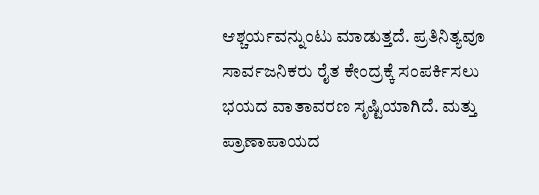ಆಶ್ಚರ್ಯವನ್ನುಂಟು ಮಾಡುತ್ತದೆ. ಪ್ರತಿನಿತ್ಯವೂ ಸಾರ್ವಜನಿಕರು ರೈತ ಕೇಂದ್ರಕ್ಕೆ ಸಂಪರ್ಕಿಸಲು ಭಯದ ವಾತಾವರಣ ಸೃಷ್ಟಿಯಾಗಿದೆ. ಮತ್ತು ಪ್ರಾಣಾಪಾಯದ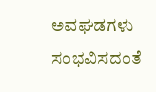ಅವಘಡಗಳು ಸಂಭವಿಸದಂತೆ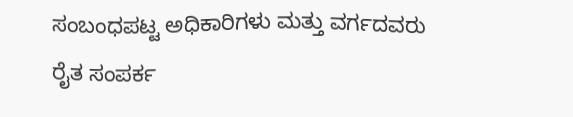ಸಂಬಂಧಪಟ್ಟ ಅಧಿಕಾರಿಗಳು ಮತ್ತು ವರ್ಗದವರು ರೈತ ಸಂಪರ್ಕ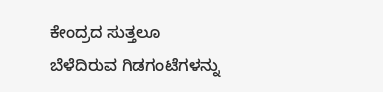ಕೇಂದ್ರದ ಸುತ್ತಲೂ ಬೆಳೆದಿರುವ ಗಿಡಗಂಟೆಗಳನ್ನು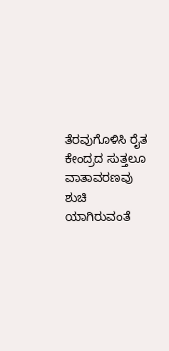ತೆರವುಗೊಳಿಸಿ ರೈತ ಕೇಂದ್ರದ ಸುತ್ತಲೂ ವಾತಾವರಣವು ಶುಚಿ ಯಾಗಿರುವಂತೆ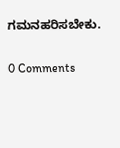ಗಮನಹರಿಸಬೇಕು.

0 Comments